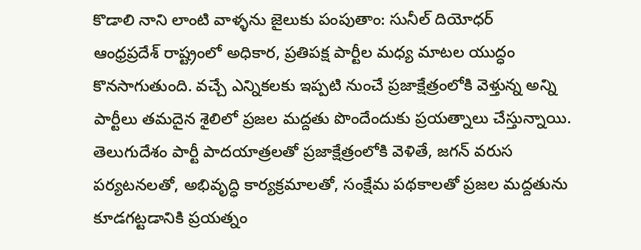కొడాలి నాని లాంటి వాళ్ళను జైలుకు పంపుతాం: సునీల్ దియోధర్
ఆంధ్రప్రదేశ్ రాష్ట్రంలో అధికార, ప్రతిపక్ష పార్టీల మధ్య మాటల యుద్ధం కొనసాగుతుంది. వచ్చే ఎన్నికలకు ఇప్పటి నుంచే ప్రజాక్షేత్రంలోకి వెళ్తున్న అన్ని పార్టీలు తమదైన శైలిలో ప్రజల మద్దతు పొందేందుకు ప్రయత్నాలు చేస్తున్నాయి. తెలుగుదేశం పార్టీ పాదయాత్రలతో ప్రజాక్షేత్రంలోకి వెళితే, జగన్ వరుస పర్యటనలతో, అభివృద్ధి కార్యక్రమాలతో, సంక్షేమ పథకాలతో ప్రజల మద్దతును కూడగట్టడానికి ప్రయత్నం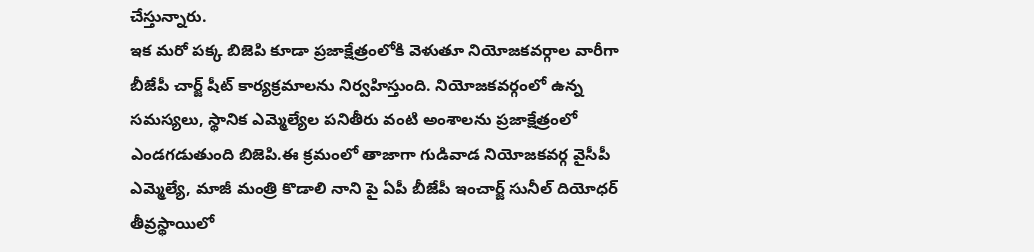చేస్తున్నారు.
ఇక మరో పక్క బిజెపి కూడా ప్రజాక్షేత్రంలోకి వెళుతూ నియోజకవర్గాల వారీగా బీజేపీ చార్జ్ షీట్ కార్యక్రమాలను నిర్వహిస్తుంది. నియోజకవర్గంలో ఉన్న సమస్యలు, స్థానిక ఎమ్మెల్యేల పనితీరు వంటి అంశాలను ప్రజాక్షేత్రంలో ఎండగడుతుంది బిజెపి.ఈ క్రమంలో తాజాగా గుడివాడ నియోజకవర్గ వైసీపీ ఎమ్మెల్యే, మాజీ మంత్రి కొడాలి నాని పై ఏపీ బీజేపీ ఇంచార్జ్ సునీల్ దియోధర్ తీవ్రస్థాయిలో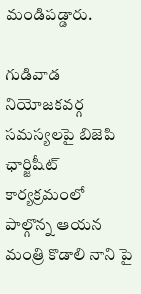మండిపడ్డారు.

గుడివాడ నియోజకవర్గ సమస్యలపై బిజెపి ఛార్జిషీట్ కార్యక్రమంలో పాల్గొన్న ఆయన మంత్రి కొడాలి నాని పై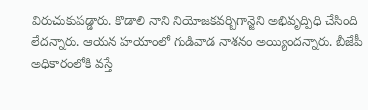విరుచుకుపడ్డారు. కొడాలి నాని నియోజకవర్బిగాన్జెని అభివృద్పిధి చేసింది లేదన్నారు. ఆయన హయాంలో గుడివాడ నాశనం అయ్యిందన్నారు. బీజేపీ అధికారంలోకి వస్తే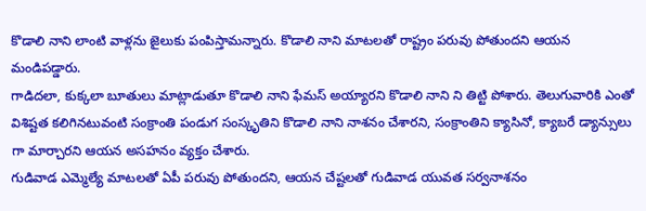కొడాలి నాని లాంటి వాళ్లను జైలుకు పంపిస్తామన్నారు. కొడాలి నాని మాటలతో రాష్ట్రం పరువు పోతుందని ఆయన మండిపడ్డారు.
గాడిదలా, కుక్కలా బూతులు మాట్లాడుతూ కొడాలి నాని ఫేమస్ అయ్యారని కొడాలి నాని ని తిట్టి పోశారు. తెలుగువారికి ఎంతో విశిష్టత కలిగినటువంటి సంక్రాంతి పండుగ సంస్కృతిని కొడాలి నాని నాశనం చేశారని, సంక్రాంతిని క్యాసినో, క్యాబరే డ్యాన్సులు గా మార్చారని ఆయన అసహనం వ్యక్తం చేశారు.
గుడివాడ ఎమ్మెల్యే మాటలతో ఏపీ పరువు పోతుందని, ఆయన చేష్టలతో గుడివాడ యువత సర్వనాశనం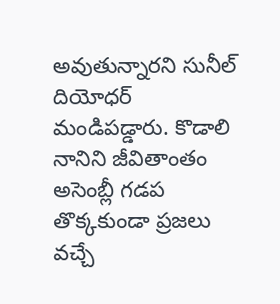అవుతున్నారని సునీల్ దియోధర్ మండిపడ్డారు. కొడాలి నానిని జీవితాంతం అసెంబ్లీ గడప తొక్కకుండా ప్రజలు వచ్చే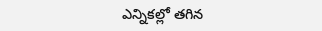ఎన్నికల్లో తగిన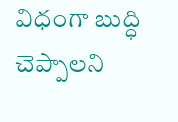విధంగా బుద్ధి చెప్పాలని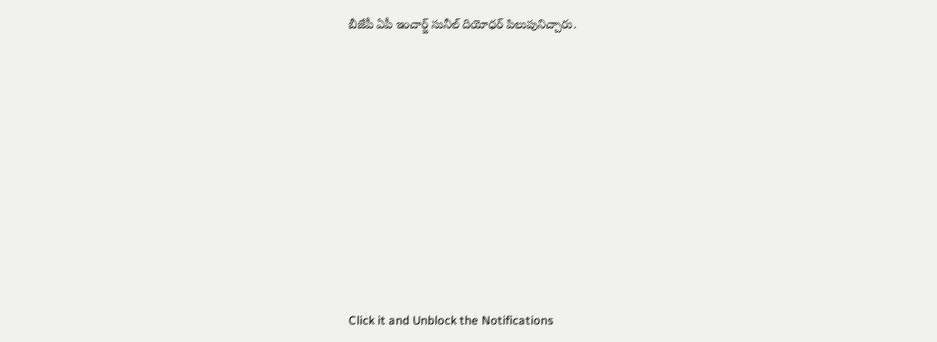బీజేపీ ఏపీ ఇంచార్జ్ సునీల్ దియోధర్ పిలుపునిచ్చారు.












Click it and Unblock the Notifications